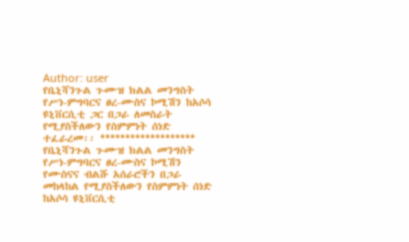Author: user
የቤኒሻንጉል ጉሙዝ ክልል መንግስት የሥነ-ምግባርና ፀረ-ሙስና ኮሚሽን ከአሶሳ ዩኒቨርሲቲ ጋር በጋራ ለመስራት የሚያስችለውን የስምምነት ሰነድ ተፈራረመ፡፡ *******************
የቤኒሻንጉል ጉሙዝ ክልል መንግስት የሥነ-ምግባርና ፀረ-ሙስና ኮሚሽን የሙስናና ብልሹ አሰራሮችን በጋራ መከላከል የሚያስችለውን የስምምነት ሰነድ ከአሶሳ ዩኒቨርሲቲ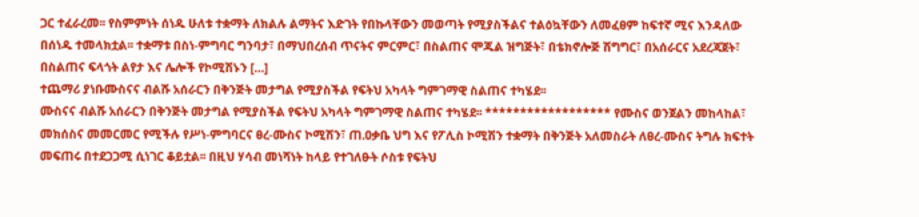ጋር ተፈራረመ፡፡ የስምምነት ሰነዱ ሁለቱ ተቋማት ለክልሉ ልማትና እድገት የበኩላቸውን መወጣት የሚያስችልና ተልዕኳቸውን ለመፈፀም ከፍተኛ ሚና እንዳለው በሰነዱ ተመላክቷል፡፡ ተቋማቱ በስነ-ምግባር ግንባታ፣ በማህበረሰብ ጥናትና ምርምር፣ በስልጠና ሞጁል ዝግጅት፣ በቴክኖሎጅ ሽግግር፣ በአሰራርና አደረጃጀት፣ በስልጠና ፍላጎት ልየታ እና ሌሎች የኮሚሽኑን […]
ተጨማሪ ያነቡሙስናና ብልሹ አሰራርን በቅንጅት መታግል የሚያስችል የፍትህ አካላት ግምገማዊ ስልጠና ተካሄደ፡፡
ሙስናና ብልሹ አሰራርን በቅንጅት መታግል የሚያስችል የፍትህ አካላት ግምገማዊ ስልጠና ተካሄደ፡፡ ****************** የሙስና ወንጀልን መከላከል፣ መክሰስና መመርመር የሚችሉ የሥነ-ምግባርና ፀረ-ሙስና ኮሚሽን፣ ጠ.ዐቃቤ ህግ እና የፖሊስ ኮሚሽን ተቋማት በቅንጅት አለመስራት ለፀረ-ሙስና ትግሉ ክፍተት መፍጠሩ በተደጋጋሚ ሲነገር ቆይቷል፡፡ በዚህ ሃሳብ መነሻነት ከላይ የተገለፁት ሶስቱ የፍትህ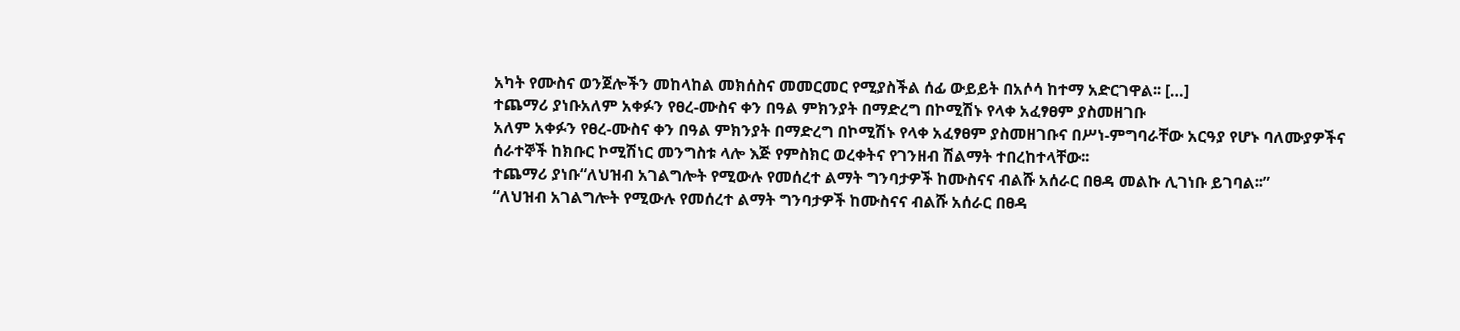አካት የሙስና ወንጀሎችን መከላከል መክሰስና መመርመር የሚያስችል ሰፊ ውይይት በአሶሳ ከተማ አድርገዋል፡፡ […]
ተጨማሪ ያነቡአለም አቀፉን የፀረ-ሙስና ቀን በዓል ምክንያት በማድረግ በኮሚሽኑ የላቀ አፈፃፀም ያስመዘገቡ
አለም አቀፉን የፀረ-ሙስና ቀን በዓል ምክንያት በማድረግ በኮሚሽኑ የላቀ አፈፃፀም ያስመዘገቡና በሥነ-ምግባራቸው አርዓያ የሆኑ ባለሙያዎችና ሰራተኞች ከክቡር ኮሚሽነር መንግስቱ ላሎ እጅ የምስክር ወረቀትና የገንዘብ ሽልማት ተበረከተላቸው፡፡
ተጨማሪ ያነቡ“ለህዝብ አገልግሎት የሚውሉ የመሰረተ ልማት ግንባታዎች ከሙስናና ብልሹ አሰራር በፀዳ መልኩ ሊገነቡ ይገባል፡፡”
“ለህዝብ አገልግሎት የሚውሉ የመሰረተ ልማት ግንባታዎች ከሙስናና ብልሹ አሰራር በፀዳ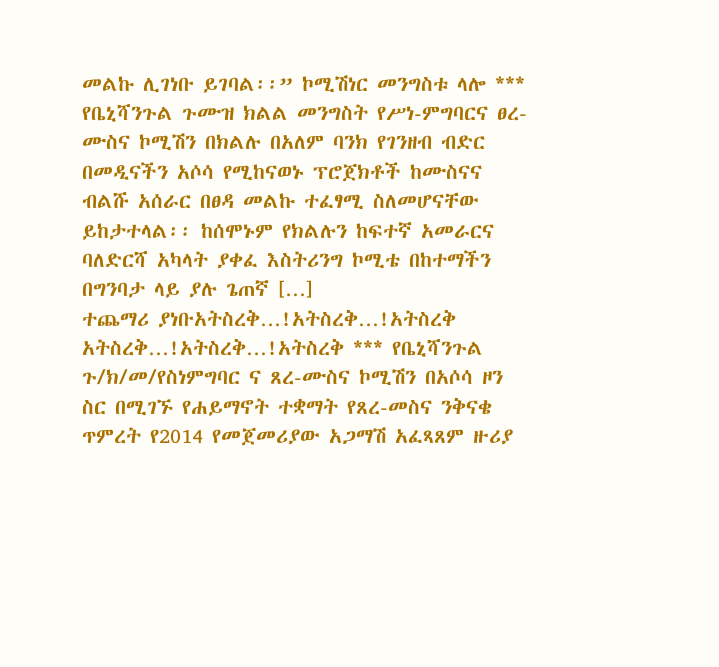መልኩ ሊገነቡ ይገባል፡፡” ኮሚሽነር መንግስቱ ላሎ *** የቤኒሻንጉል ጉሙዝ ክልል መንግስት የሥነ-ምግባርና ፀረ-ሙስና ኮሚሽን በክልሉ በአለም ባንክ የገንዘብ ብድር በመዲናችን አሶሳ የሚከናወኑ ፕሮጀክቶች ከሙስናና ብልሹ አሰራር በፀዳ መልኩ ተፈፃሚ ስለመሆናቸው ይከታተላል፡፡ ከሰሞኑም የክልሉን ከፍተኛ አመራርና ባለድርሻ አካላት ያቀፈ እስትሪንግ ኮሚቴ በከተማችን በግንባታ ላይ ያሉ ጌጠኛ […]
ተጨማሪ ያነቡአትስረቅ…!አትስረቅ…!አትስረቅ
አትስረቅ…!አትስረቅ…!አትስረቅ *** የቤኒሻንጉል ጉ/ክ/መ/የስነምግባር ና ጸረ-ሙስና ኮሚሽን በአሶሳ ዞን ስር በሚገኙ የሐይማኖት ተቋማት የጸረ-መስና ንቅናቄ ጥምረት የ2014 የመጀመሪያው አጋማሽ አፈጻጸም ዙሪያ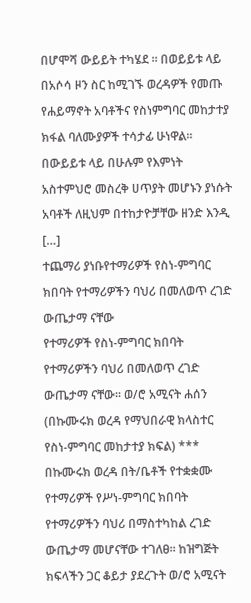በሆሞሻ ውይይት ተካሄደ ። በወይይቱ ላይ በአሶሳ ዞን ስር ከሚገኙ ወረዳዎች የመጡ የሐይማኖት አባቶችና የስነምግባር መከታተያ ክፋል ባለሙያዎች ተሳታፊ ሁነዋል። በውይይቱ ላይ በሁሉም የእምነት አስተምህሮ መስረቅ ሀጥያት መሆኑን ያነሱት አባቶች ለዚህም በተከታዮቻቸው ዘንድ እንዲ […]
ተጨማሪ ያነቡየተማሪዎች የስነ-ምግባር ክበባት የተማሪዎችን ባህሪ በመለወጥ ረገድ ውጤታማ ናቸው
የተማሪዎች የስነ-ምግባር ክበባት የተማሪዎችን ባህሪ በመለወጥ ረገድ ውጤታማ ናቸው፡፡ ወ/ሮ አሚናት ሐሰን (በኩሙሩክ ወረዳ የማህበራዊ ክላስተር የስነ-ምግባር መከታተያ ክፍል) *** በኩሙሩክ ወረዳ በት/ቤቶች የተቋቋሙ የተማሪዎች የሥነ-ምግባር ክበባት የተማሪዎችን ባህሪ በማስተካከል ረገድ ውጤታማ መሆናቸው ተገለፀ፡፡ ከዝግጅት ክፍላችን ጋር ቆይታ ያደረጉት ወ/ሮ አሚናት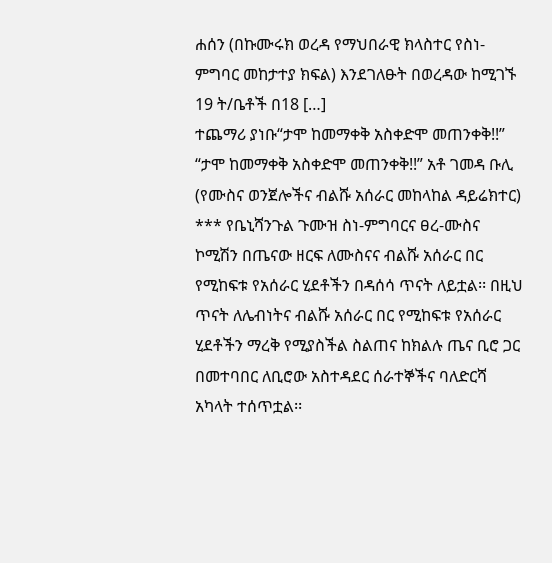ሐሰን (በኩሙሩክ ወረዳ የማህበራዊ ክላስተር የስነ-ምግባር መከታተያ ክፍል) እንደገለፁት በወረዳው ከሚገኙ 19 ት/ቤቶች በ18 […]
ተጨማሪ ያነቡ“ታሞ ከመማቀቅ አስቀድሞ መጠንቀቅ!!”
“ታሞ ከመማቀቅ አስቀድሞ መጠንቀቅ!!” አቶ ገመዳ ቡሊ (የሙስና ወንጀሎችና ብልሹ አሰራር መከላከል ዳይሬክተር) *** የቤኒሻንጉል ጉሙዝ ስነ-ምግባርና ፀረ-ሙስና ኮሚሽን በጤናው ዘርፍ ለሙስናና ብልሹ አሰራር በር የሚከፍቱ የአሰራር ሂደቶችን በዳሰሳ ጥናት ለይቷል፡፡ በዚህ ጥናት ለሌብነትና ብልሹ አሰራር በር የሚከፍቱ የአሰራር ሂደቶችን ማረቅ የሚያስችል ስልጠና ከክልሉ ጤና ቢሮ ጋር በመተባበር ለቢሮው አስተዳደር ሰራተኞችና ባለድርሻ አካላት ተሰጥቷል፡፡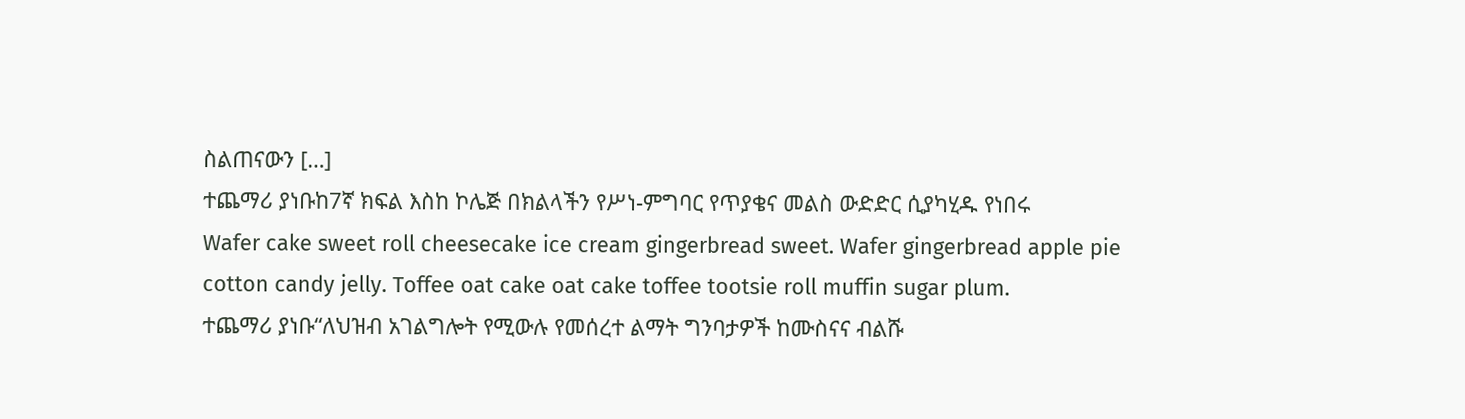ስልጠናውን […]
ተጨማሪ ያነቡከ7ኛ ክፍል እስከ ኮሌጅ በክልላችን የሥነ-ምግባር የጥያቄና መልስ ውድድር ሲያካሂዱ የነበሩ
Wafer cake sweet roll cheesecake ice cream gingerbread sweet. Wafer gingerbread apple pie cotton candy jelly. Toffee oat cake oat cake toffee tootsie roll muffin sugar plum.
ተጨማሪ ያነቡ“ለህዝብ አገልግሎት የሚውሉ የመሰረተ ልማት ግንባታዎች ከሙስናና ብልሹ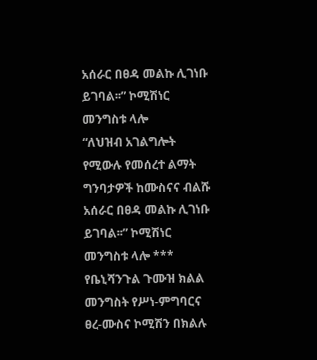አሰራር በፀዳ መልኩ ሊገነቡ ይገባል፡፡” ኮሚሽነር መንግስቱ ላሎ
“ለህዝብ አገልግሎት የሚውሉ የመሰረተ ልማት ግንባታዎች ከሙስናና ብልሹ አሰራር በፀዳ መልኩ ሊገነቡ ይገባል፡፡” ኮሚሽነር መንግስቱ ላሎ *** የቤኒሻንጉል ጉሙዝ ክልል መንግስት የሥነ-ምግባርና ፀረ-ሙስና ኮሚሽን በክልሉ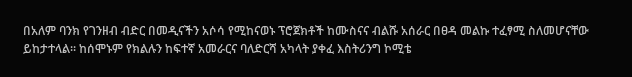በአለም ባንክ የገንዘብ ብድር በመዲናችን አሶሳ የሚከናወኑ ፕሮጀክቶች ከሙስናና ብልሹ አሰራር በፀዳ መልኩ ተፈፃሚ ስለመሆናቸው ይከታተላል፡፡ ከሰሞኑም የክልሉን ከፍተኛ አመራርና ባለድርሻ አካላት ያቀፈ እስትሪንግ ኮሚቴ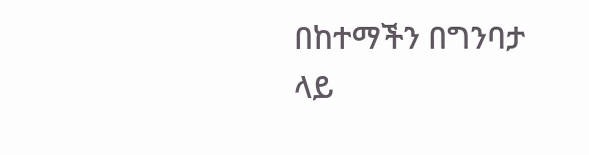በከተማችን በግንባታ ላይ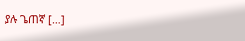ያሉ ጌጠኛ […]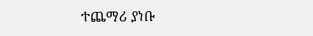ተጨማሪ ያነቡ